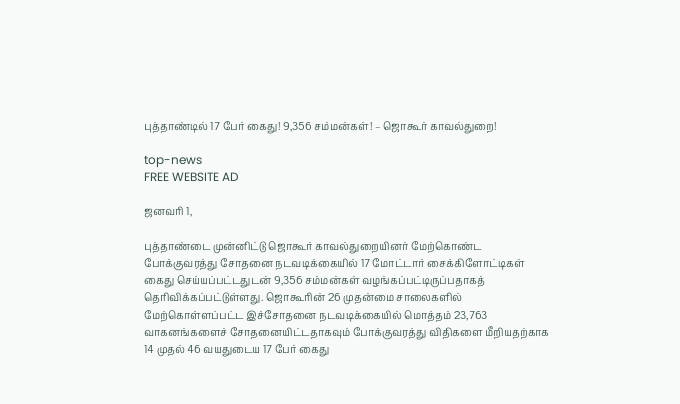புத்தாண்டில் 17 பேர் கைது! 9,356 சம்மன்கள்! – ஜொகூர் காவல்துறை!

top-news
FREE WEBSITE AD

ஜனவரி 1,

புத்தாண்டை முன்னிட்டு ஜொகூர் காவல்துறையினர் மேற்கொண்ட போக்குவரத்து சோதனை நடவடிக்கையில் 17 மோட்டார் சைக்கிளோட்டிகள் கைது செய்யப்பட்டதுடன் 9,356 சம்மன்கள் வழங்கப்பட்டிருப்பதாகத் தெரிவிக்கப்பட்டுள்ளது. ஜொகூரின் 26 முதன்மை சாலைகளில் மேற்கொள்ளப்பட்ட இச்சோதனை நடவடிக்கையில் மொத்தம் 23,763 வாகனங்களைச் சோதனையிட்டதாகவும் போக்குவரத்து விதிகளை மீறியதற்காக 14 முதல் 46 வயதுடைய 17 பேர் கைது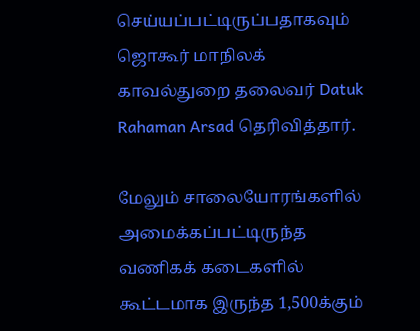செய்யப்பட்டிருப்பதாகவும் ஜொகூர் மாநிலக் காவல்துறை தலைவர் Datuk Rahaman Arsad தெரிவித்தார்.

மேலும் சாலையோரங்களில் அமைக்கப்பட்டிருந்த வணிகக் கடைகளில் கூட்டமாக இருந்த 1,500க்கும்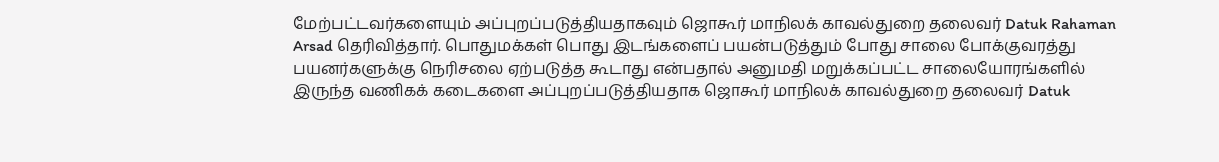மேற்பட்டவர்களையும் அப்புறப்படுத்தியதாகவும் ஜொகூர் மாநிலக் காவல்துறை தலைவர் Datuk Rahaman Arsad தெரிவித்தார். பொதுமக்கள் பொது இடங்களைப் பயன்படுத்தும் போது சாலை போக்குவரத்து பயனர்களுக்கு நெரிசலை ஏற்படுத்த கூடாது என்பதால் அனுமதி மறுக்கப்பட்ட சாலையோரங்களில் இருந்த வணிகக் கடைகளை அப்புறப்படுத்தியதாக ஜொகூர் மாநிலக் காவல்துறை தலைவர் Datuk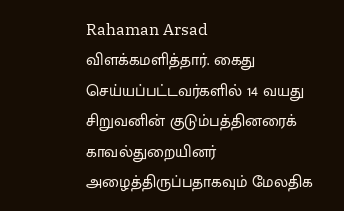Rahaman Arsad விளக்கமளித்தார். கைது செய்யப்பட்டவர்களில் 14 வயது சிறுவனின் குடும்பத்தினரைக் காவல்துறையினர் அழைத்திருப்பதாகவும் மேலதிக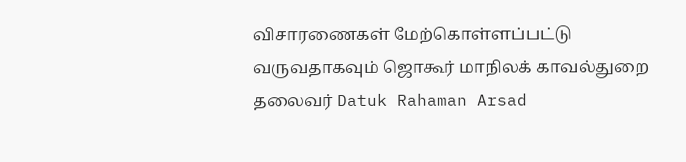விசாரணைகள் மேற்கொள்ளப்பட்டு வருவதாகவும் ஜொகூர் மாநிலக் காவல்துறை தலைவர் Datuk Rahaman Arsad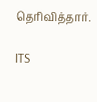தெரிவித்தார்.

ITS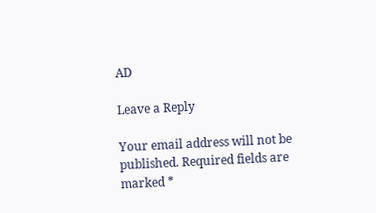AD

Leave a Reply

Your email address will not be published. Required fields are marked *